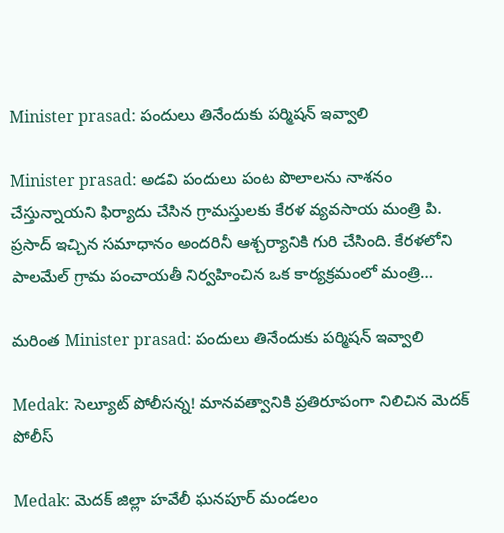Minister prasad: పందులు తినేందుకు పర్మిషన్ ఇవ్వాలి

Minister prasad: అడవి పందులు పంట పొలాలను నాశనం చేస్తున్నాయని ఫిర్యాదు చేసిన గ్రామస్తులకు కేరళ వ్యవసాయ మంత్రి పి. ప్రసాద్ ఇచ్చిన సమాధానం అందరినీ ఆశ్చర్యానికి గురి చేసింది. కేరళలోని పాలమేల్ గ్రామ పంచాయతీ నిర్వహించిన ఒక కార్యక్రమంలో మంత్రి…

మరింత Minister prasad: పందులు తినేందుకు పర్మిషన్ ఇవ్వాలి

Medak: సెల్యూట్ పోలీసన్న! మానవత్వానికి ప్రతిరూపంగా నిలిచిన మెదక్ పోలీస్

Medak: మెదక్ జిల్లా హవేలీ ఘనపూర్ మండలం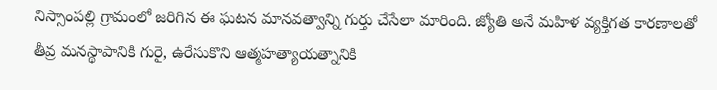నిస్సాంపల్లి గ్రామంలో జరిగిన ఈ ఘటన మానవత్వాన్ని గుర్తు చేసేలా మారింది. జ్యోతి అనే మహిళ వ్యక్తిగత కారణాలతో తీవ్ర మనస్థాపానికి గురై, ఉరేసుకొని ఆత్మహత్యాయత్నానికి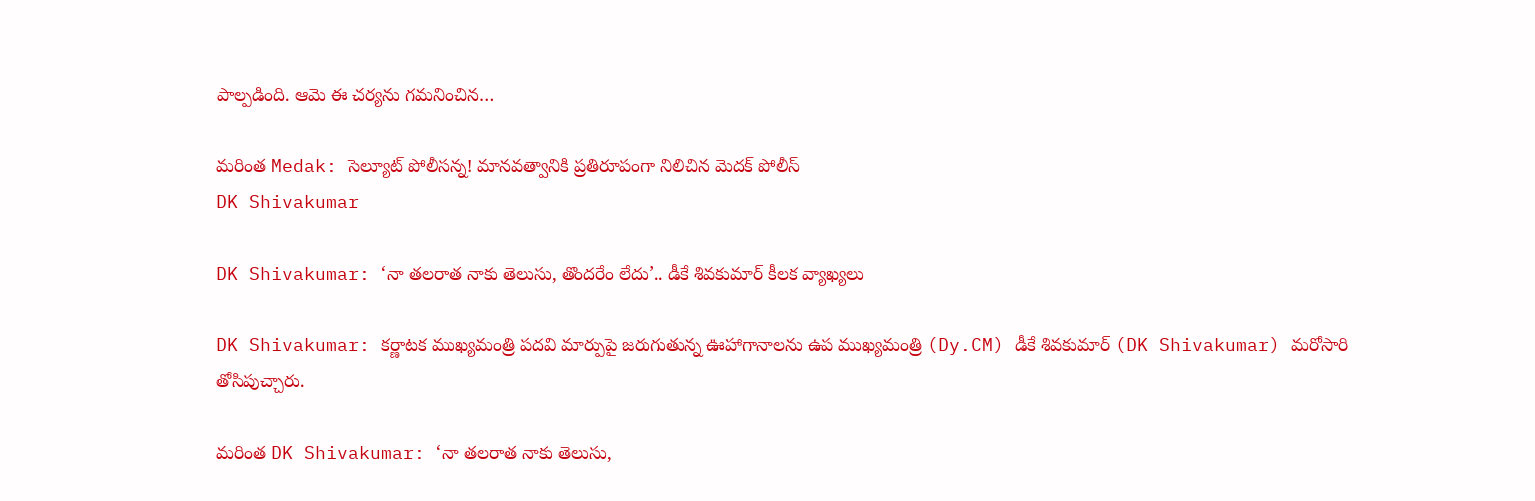పాల్పడింది. ఆమె ఈ చర్యను గమనించిన…

మరింత Medak: సెల్యూట్ పోలీసన్న! మానవత్వానికి ప్రతిరూపంగా నిలిచిన మెదక్ పోలీస్
DK Shivakumar

DK Shivakumar: ‘నా తలరాత నాకు తెలుసు, తొందరేం లేదు’.. డీకే శివకుమార్ కీలక వ్యాఖ్యలు

DK Shivakumar: కర్ణాటక ముఖ్యమంత్రి పదవి మార్పుపై జరుగుతున్న ఊహాగానాలను ఉప ముఖ్యమంత్రి (Dy.CM) డీకే శివకుమార్ (DK Shivakumar) మరోసారి తోసిపుచ్చారు.

మరింత DK Shivakumar: ‘నా తలరాత నాకు తెలుసు,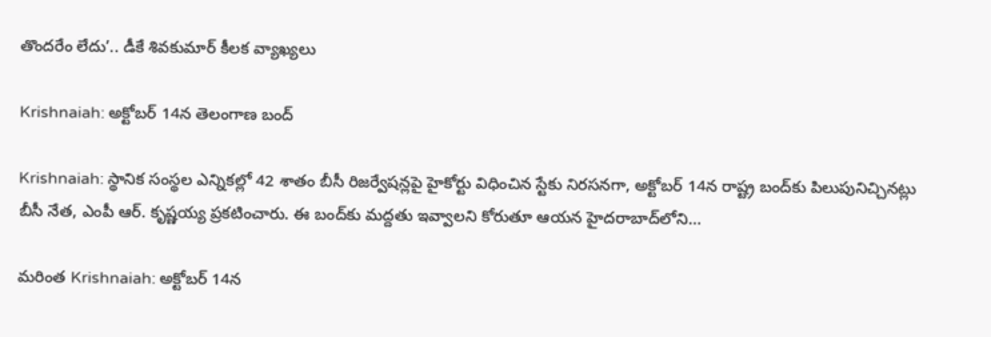తొందరేం లేదు’.. డీకే శివకుమార్ కీలక వ్యాఖ్యలు

Krishnaiah: అక్టోబర్‌ 14న తెలంగాణ బంద్‌

Krishnaiah: స్థానిక సంస్థల ఎన్నికల్లో 42 శాతం బీసీ రిజర్వేషన్లపై హైకోర్టు విధించిన స్టేకు నిరసనగా, అక్టోబర్‌ 14న రాష్ట్ర బంద్‌కు పిలుపునిచ్చినట్లు బీసీ నేత, ఎంపీ ఆర్‌. కృష్ణయ్య ప్రకటించారు. ఈ బంద్‌కు మద్దతు ఇవ్వాలని కోరుతూ ఆయన హైదరాబాద్‌లోని…

మరింత Krishnaiah: అక్టోబర్‌ 14న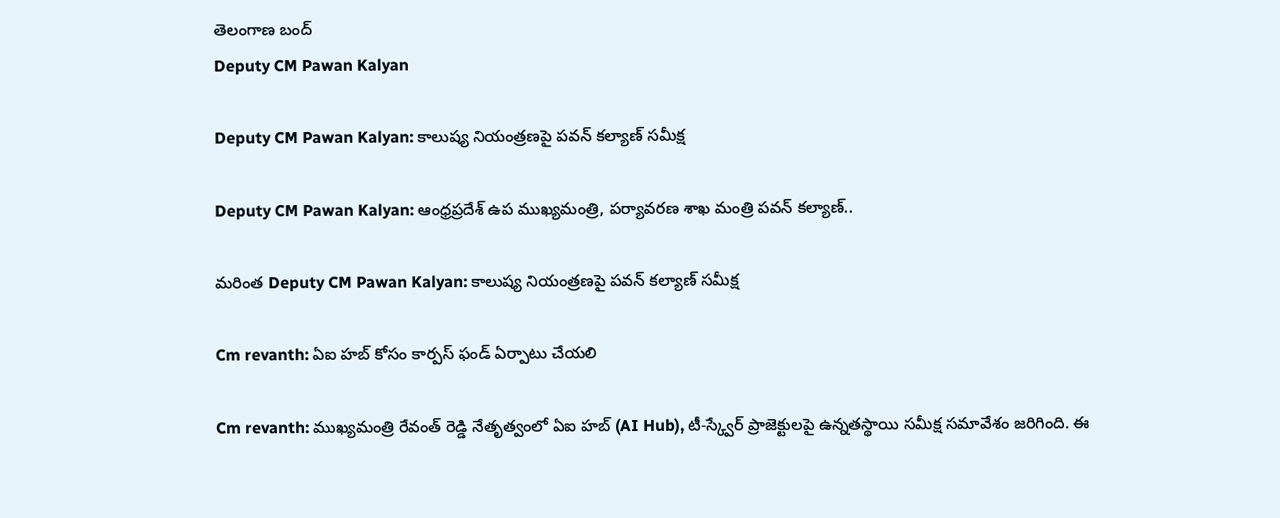తెలంగాణ బంద్‌
Deputy CM Pawan Kalyan

Deputy CM Pawan Kalyan: కాలుష్య నియంత్రణపై పవన్ కల్యాణ్ సమీక్ష

Deputy CM Pawan Kalyan: ఆంధ్రప్రదేశ్ ఉప ముఖ్యమంత్రి, పర్యావరణ శాఖ మంత్రి పవన్ కల్యాణ్..

మరింత Deputy CM Pawan Kalyan: కాలుష్య నియంత్రణపై పవన్ కల్యాణ్ సమీక్ష

Cm revanth: ఏఐ హబ్‌ కోసం కార్పస్ ఫండ్‌ ఏర్పాటు చేయలి

Cm revanth: ముఖ్యమంత్రి రేవంత్ రెడ్డి నేతృత్వంలో ఏఐ హబ్‌ (AI Hub), టీ-స్క్వేర్‌ ప్రాజెక్టులపై ఉన్నతస్థాయి సమీక్ష సమావేశం జరిగింది. ఈ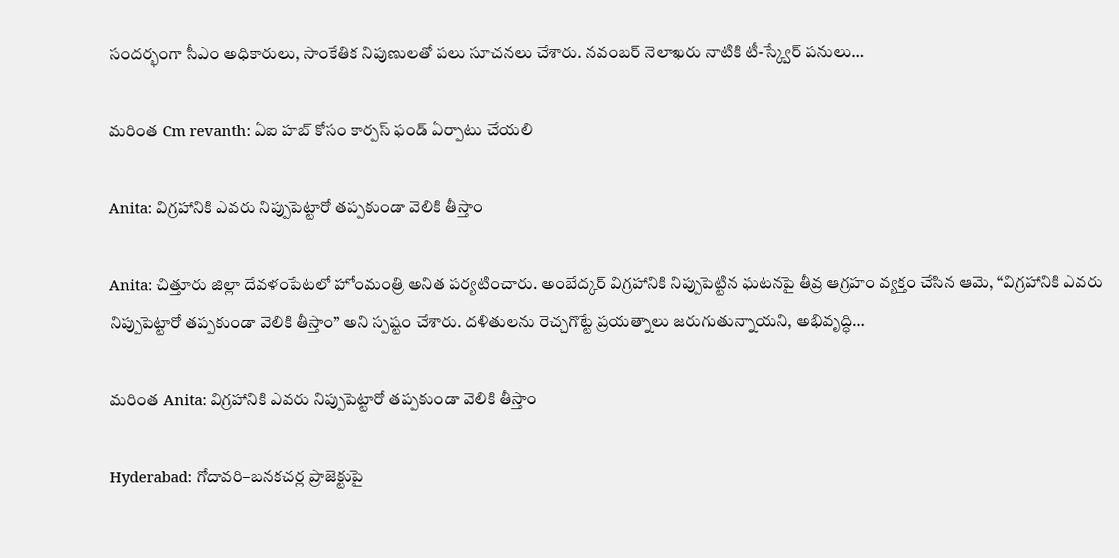సందర్భంగా సీఎం అధికారులు, సాంకేతిక నిపుణులతో పలు సూచనలు చేశారు. నవంబర్ నెలాఖరు నాటికి టీ-స్క్వేర్‌ పనులు…

మరింత Cm revanth: ఏఐ హబ్‌ కోసం కార్పస్ ఫండ్‌ ఏర్పాటు చేయలి

Anita: విగ్రహానికి ఎవరు నిప్పుపెట్టారో తప్పకుండా వెలికి తీస్తాం

Anita: చిత్తూరు జిల్లా దేవళంపేటలో హోంమంత్రి అనిత పర్యటించారు. అంబేద్కర్ విగ్రహానికి నిప్పుపెట్టిన ఘటనపై తీవ్ర ఆగ్రహం వ్యక్తం చేసిన ఆమె, “విగ్రహానికి ఎవరు నిప్పుపెట్టారో తప్పకుండా వెలికి తీస్తాం” అని స్పష్టం చేశారు. దళితులను రెచ్చగొట్టే ప్రయత్నాలు జరుగుతున్నాయని, అభివృద్ధి…

మరింత Anita: విగ్రహానికి ఎవరు నిప్పుపెట్టారో తప్పకుండా వెలికి తీస్తాం

Hyderabad: గోదావరి–బనకచర్ల ప్రాజెక్టుపై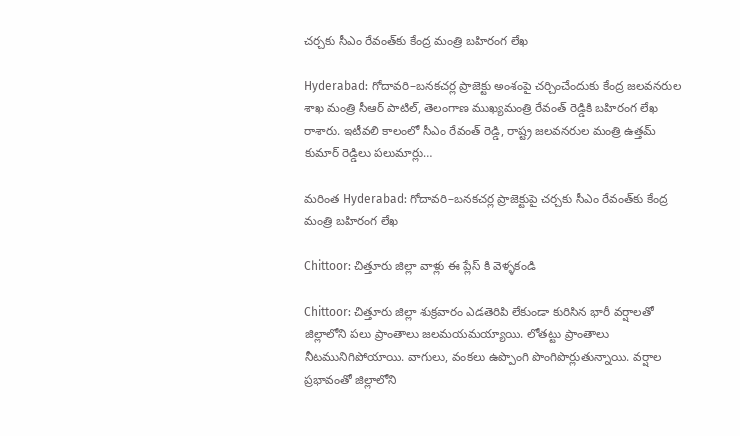చర్చకు సీఎం రేవంత్‌కు కేంద్ర మంత్రి బహిరంగ లేఖ

Hyderabad: గోదావరి–బనకచర్ల ప్రాజెక్టు అంశంపై చర్చించేందుకు కేంద్ర జలవనరుల శాఖ మంత్రి సీఆర్ పాటిల్, తెలంగాణ ముఖ్యమంత్రి రేవంత్ రెడ్డికి బహిరంగ లేఖ రాశారు. ఇటీవలి కాలంలో సీఎం రేవంత్ రెడ్డి, రాష్ట్ర జలవనరుల మంత్రి ఉత్తమ్ కుమార్ రెడ్డిలు పలుమార్లు…

మరింత Hyderabad: గోదావరి–బనకచర్ల ప్రాజెక్టుపై చర్చకు సీఎం రేవంత్‌కు కేంద్ర మంత్రి బహిరంగ లేఖ

Chittoor: చిత్తూరు జిల్లా వాళ్లు ఈ ప్లేస్ కి వెళ్ళకండి

Chittoor: చిత్తూరు జిల్లా శుక్రవారం ఎడతెరిపి లేకుండా కురిసిన భారీ వర్షాలతో జిల్లాలోని పలు ప్రాంతాలు జలమయమయ్యాయి. లోతట్టు ప్రాంతాలు నీటమునిగిపోయాయి. వాగులు, వంకలు ఉప్పొంగి పొంగిపొర్లుతున్నాయి. వర్షాల ప్రభావంతో జిల్లాలోని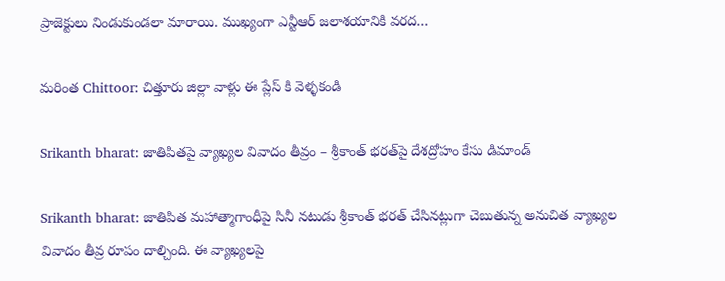ప్రాజెక్టులు నిండుకుండలా మారాయి. ముఖ్యంగా ఎన్టీఆర్ జలాశయానికి వరద…

మరింత Chittoor: చిత్తూరు జిల్లా వాళ్లు ఈ ప్లేస్ కి వెళ్ళకండి

Srikanth bharat: జాతిపితపై వ్యాఖ్యల వివాదం తీవ్రం – శ్రీకాంత్ భరత్‌పై దేశద్రోహం కేసు డిమాండ్

Srikanth bharat: జాతిపిత మహాత్మాగాంధీపై సినీ నటుడు శ్రీకాంత్ భరత్ చేసినట్లుగా చెబుతున్న అనుచిత వ్యాఖ్యల వివాదం తీవ్ర రూపం దాల్చింది. ఈ వ్యాఖ్యలపై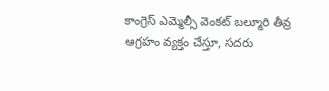కాంగ్రెస్ ఎమ్మెల్సీ వెంకట్ బల్మూరి తీవ్ర ఆగ్రహం వ్యక్తం చేస్తూ, సదరు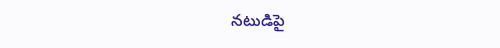నటుడిపై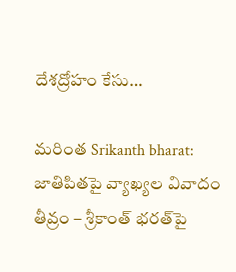దేశద్రోహం కేసు…

మరింత Srikanth bharat: జాతిపితపై వ్యాఖ్యల వివాదం తీవ్రం – శ్రీకాంత్ భరత్‌పై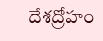దేశద్రోహం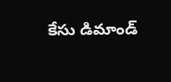కేసు డిమాండ్